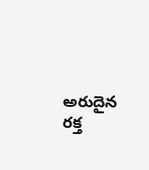అరుదైన రక్త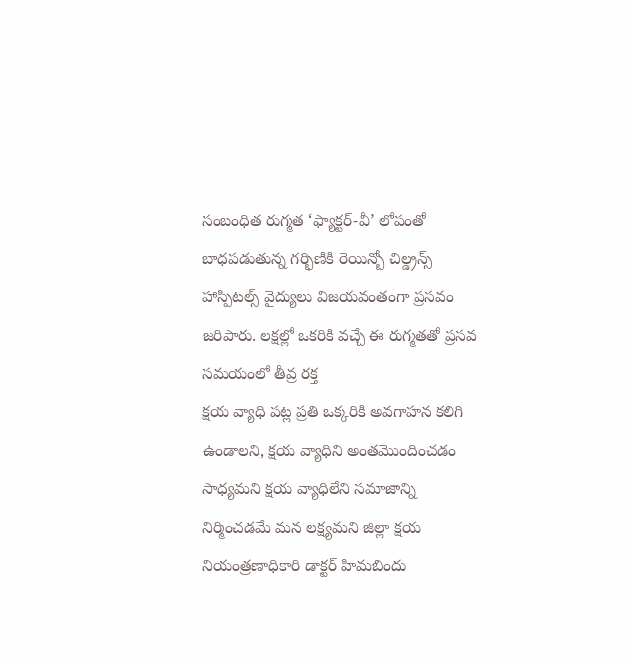సంబంధిత రుగ్మత ‘ఫ్యాక్టర్-వీ’ లోపంతో బాధపడుతున్న గర్భిణికి రెయిన్బో చిల్డ్రన్స్ హాస్పిటల్స్ వైద్యులు విజయవంతంగా ప్రసవం జరిపారు. లక్షల్లో ఒకరికి వచ్చే ఈ రుగ్మతతో ప్రసవ సమయంలో తీవ్ర రక్త
క్షయ వ్యాధి పట్ల ప్రతి ఒక్కరికి అవగాహన కలిగి ఉండాలని, క్షయ వ్యాధిని అంతమొందించడం సాధ్యమని క్షయ వ్యాధిలేని సమాజాన్ని నిర్మించడమే మన లక్ష్యమని జిల్లా క్షయ నియంత్రణాధికారి డాక్టర్ హిమబిందు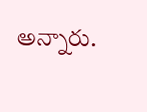అన్నారు.